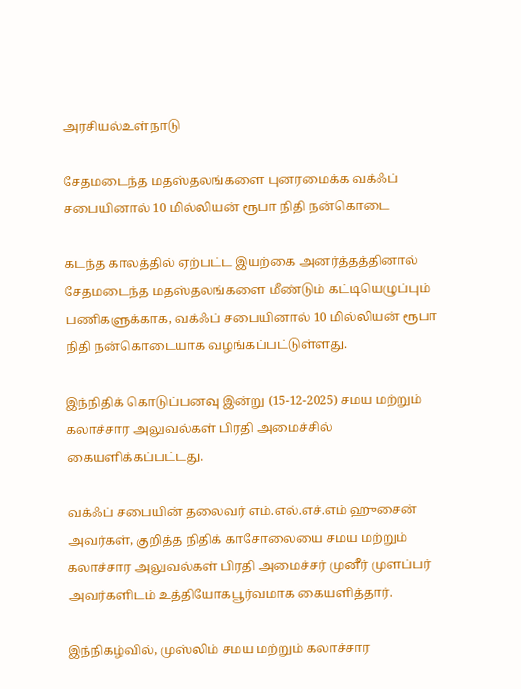அரசியல்உள்நாடு

சேதமடைந்த மதஸ்தலங்களை புனரமைக்க வக்ஃப் சபையினால் 10 மில்லியன் ரூபா நிதி நன்கொடை

கடந்த காலத்தில் ஏற்பட்ட இயற்கை அனர்த்தத்தினால் சேதமடைந்த மதஸ்தலங்களை மீண்டும் கட்டியெழுப்பும் பணிகளுக்காக, வக்ஃப் சபையினால் 10 மில்லியன் ரூபா நிதி நன்கொடையாக வழங்கப்பட்டுள்ளது.

இந்நிதிக் கொடுப்பனவு இன்று (15-12-2025) சமய மற்றும் கலாச்சார அலுவல்கள் பிரதி அமைச்சில் கையளிக்கப்பட்டது.

வக்ஃப் சபையின் தலைவர் எம்.எல்.எச்.எம் ஹுசைன் அவர்கள், குறித்த நிதிக் காசோலையை சமய மற்றும் கலாச்சார அலுவல்கள் பிரதி அமைச்சர் முனீர் முளப்பர் அவர்களிடம் உத்தியோகபூர்வமாக கையளித்தார்.

இந்நிகழ்வில், முஸ்லிம் சமய மற்றும் கலாச்சார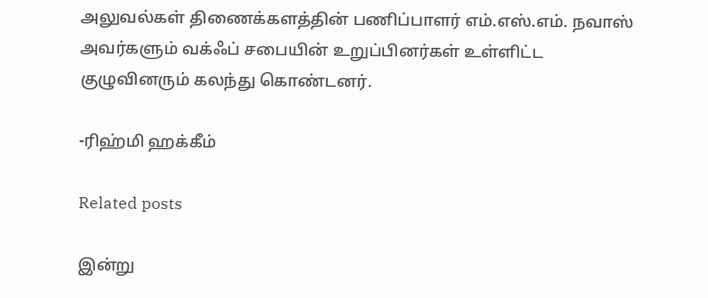அலுவல்கள் திணைக்களத்தின் பணிப்பாளர் எம்.எஸ்.எம். நவாஸ் அவர்களும் வக்ஃப் சபையின் உறுப்பினர்கள் உள்ளிட்ட குழுவினரும் கலந்து கொண்டனர்.

-ரிஹ்மி ஹக்கீம்

Related posts

இன்று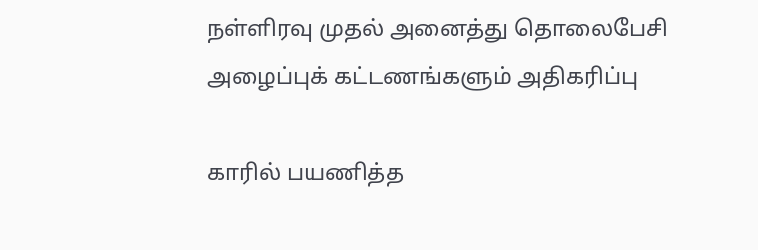நள்ளிரவு முதல் அனைத்து தொலைபேசி அழைப்புக் கட்டணங்களும் அதிகரிப்பு

காரில் பயணித்த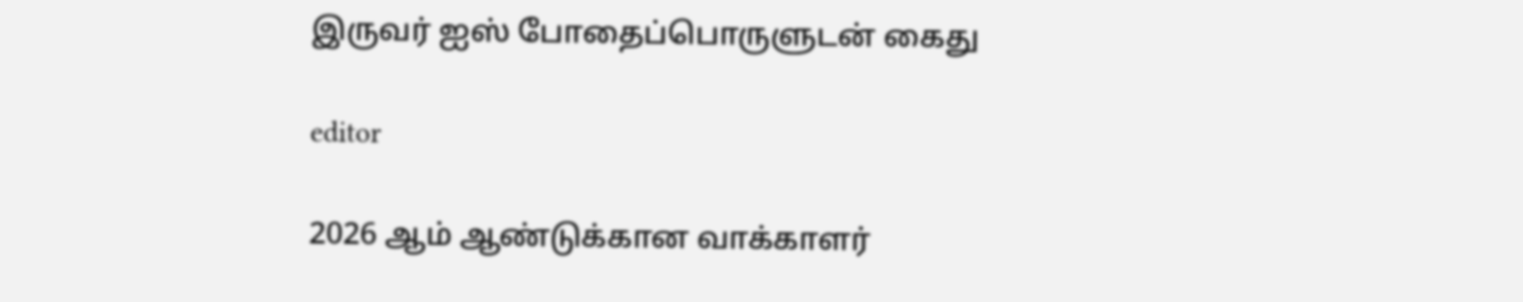இருவர் ஐஸ் போதைப்பொருளுடன் கைது

editor

2026 ஆம் ஆண்டுக்கான வாக்காளர்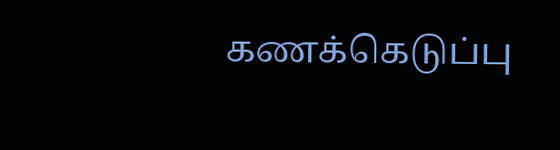கணக்கெடுப்பு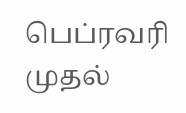பெப்ரவரி முதல்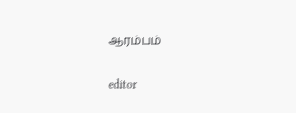ஆரம்பம்

editor